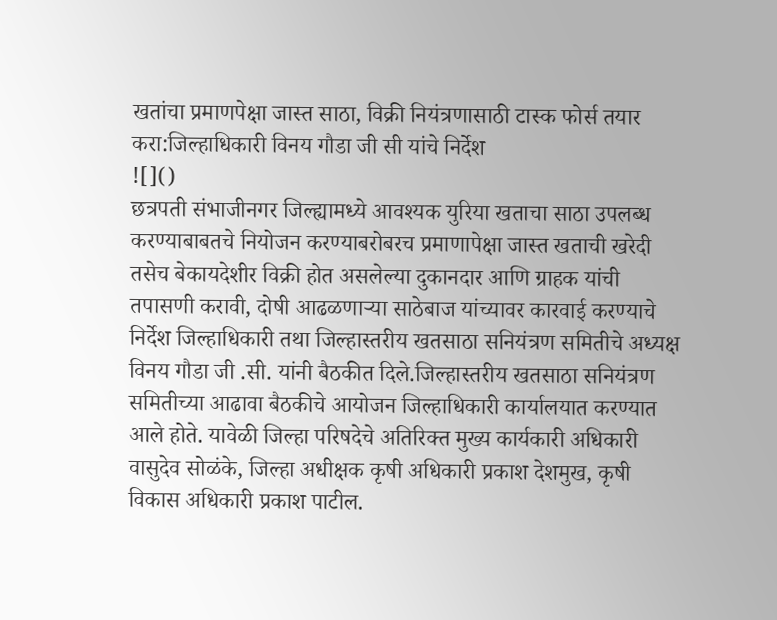खतांचा प्रमाणपेक्षा जास्त साठा, विक्री नियंत्रणासाठी टास्क फोर्स तयार करा:जिल्हाधिकारी विनय गौडा जी सी यांचे निर्देश
![]()
छत्रपती संभाजीनगर जिल्ह्यामध्ये आवश्यक युरिया खताचा साठा उपलब्ध करण्याबाबतचे नियोजन करण्याबरोबरच प्रमाणापेक्षा जास्त खताची खरेदी तसेच बेकायदेशीर विक्री होत असलेल्या दुकानदार आणि ग्राहक यांची तपासणी करावी, दोषी आढळणाऱ्या साठेबाज यांच्यावर कारवाई करण्याचे निर्देश जिल्हाधिकारी तथा जिल्हास्तरीय खतसाठा सनियंत्रण समितीचे अध्यक्ष विनय गौडा जी .सी. यांनी बैठकीत दिले.जिल्हास्तरीय खतसाठा सनियंत्रण समितीच्या आढावा बैठकीचे आयोजन जिल्हाधिकारी कार्यालयात करण्यात आले होते. यावेळी जिल्हा परिषदेचे अतिरिक्त मुख्य कार्यकारी अधिकारी वासुदेव सोळंके, जिल्हा अधीक्षक कृषी अधिकारी प्रकाश देशमुख, कृषी विकास अधिकारी प्रकाश पाटील.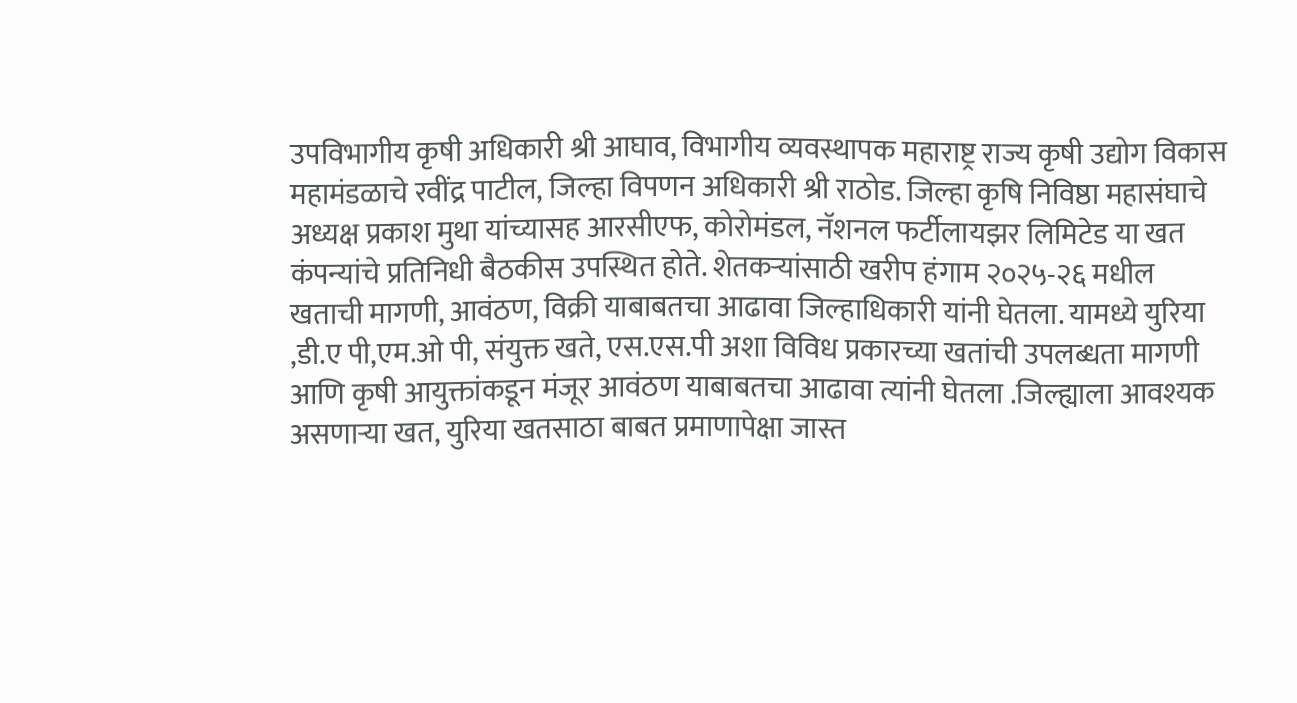उपविभागीय कृषी अधिकारी श्री आघाव, विभागीय व्यवस्थापक महाराष्ट्र राज्य कृषी उद्योग विकास महामंडळाचे रवींद्र पाटील, जिल्हा विपणन अधिकारी श्री राठोड. जिल्हा कृषि निविष्ठा महासंघाचे अध्यक्ष प्रकाश मुथा यांच्यासह आरसीएफ, कोरोमंडल, नॅशनल फर्टीलायझर लिमिटेड या खत कंपन्यांचे प्रतिनिधी बैठकीस उपस्थित होते. शेतकऱ्यांसाठी खरीप हंगाम २०२५-२६ मधील खताची मागणी, आवंठण, विक्री याबाबतचा आढावा जिल्हाधिकारी यांनी घेतला. यामध्ये युरिया ,डी.ए पी,एम.ओ पी, संयुक्त खते, एस.एस.पी अशा विविध प्रकारच्या खतांची उपलब्धता मागणी आणि कृषी आयुक्तांकडून मंजूर आवंठण याबाबतचा आढावा त्यांनी घेतला .जिल्ह्याला आवश्यक असणाऱ्या खत, युरिया खतसाठा बाबत प्रमाणापेक्षा जास्त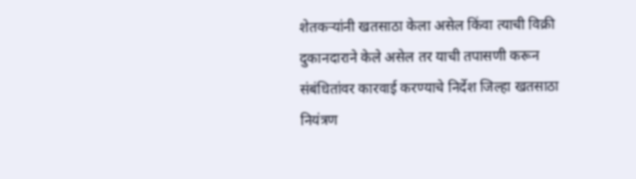शेतकऱ्यांनी खतसाठा केला असेल किंवा त्याची विक्री दुकानदाराने केले असेल तर याची तपासणी करून संबंधितांवर कारवाई करण्याचे निर्देश जिल्हा खतसाठा नियंत्रण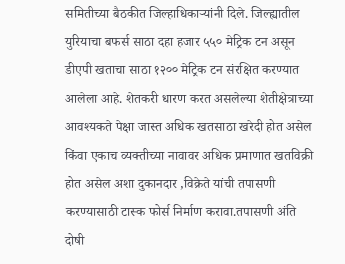समितीच्या बैठकीत जिल्हाधिकाऱ्यांनी दिले. जिल्ह्यातील युरियाचा बफर्स साठा दहा हजार ५५० मेट्रिक टन असून डीएपी खताचा साठा १२०० मेट्रिक टन संरक्षित करण्यात आलेला आहे. शेतकरी धारण करत असलेल्या शेतीक्षेत्राच्या आवश्यकते पेक्षा जास्त अधिक खतसाठा खरेदी होत असेल किंवा एकाच व्यक्तीच्या नावावर अधिक प्रमाणात खतविक्री होत असेल अशा दुकानदार ,विक्रेते यांची तपासणी करण्यासाठी टास्क फोर्स निर्माण करावा.तपासणी अंति दोषी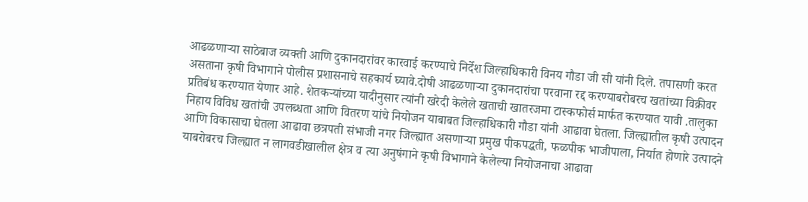आढळणाऱ्या साठेबाज व्यक्ती आणि दुकानदारांवर कारवाई करण्याचे निर्देश जिल्हाधिकारी विनय गौडा जी सी यांनी दिले. तपासणी करत असताना कृषी विभागाने पोलीस प्रशासनाचे सहकार्य घ्यावे.दोषी आढळणाऱ्या दुकानदारांचा परवाना रद्द करण्याबरोबरच खतांच्या विक्रीवर प्रतिबंध करण्यात येणार आहे. शेतकऱ्यांच्या यादीनुसार त्यांनी खरेदी केलेले खताची खातरजमा टास्कफोर्स मार्फत करण्यात यावी .तालुका निहाय विविध खतांची उपलब्धता आणि वितरण यांचे नियोजन याबाबत जिल्हाधिकारी गौडा यांनी आढावा घेतला. जिल्ह्यातील कृषी उत्पादन आणि विकासाचा घेतला आढावा छत्रपती संभाजी नगर जिल्ह्यात असणाऱ्या प्रमुख पीकपद्धती, फळपीक भाजीपाला, निर्यात होणारे उत्पादने याबरोबरच जिल्ह्यात न लागवडीखालील क्षेत्र व त्या अनुषंगाने कृषी विभागाने केलेल्या नियोजनाचा आढावा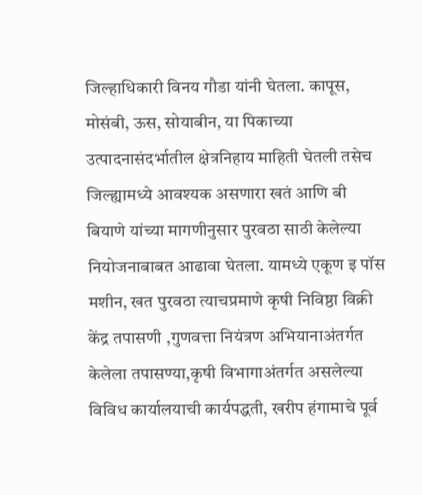जिल्हाधिकारी विनय गौडा यांनी घेतला. कापूस, मोसंबी, ऊस, सोयाबीन, या पिकाच्या उत्पादनासंदर्भातील क्षेत्रनिहाय माहिती घेतली तसेच जिल्ह्यामध्ये आवश्यक असणारा खतं आणि बी बियाणे यांच्या मागणीनुसार पुरवठा साठी केलेल्या नियोजनाबाबत आढावा घेतला. यामध्ये एकूण इ पॉस मशीन, खत पुरवठा त्याचप्रमाणे कृषी निविष्ठा विक्री केंद्र तपासणी ,गुणवत्ता नियंत्रण अभियानाअंतर्गत केलेला तपासण्या,कृषी विभागाअंतर्गत असलेल्या विविध कार्यालयाची कार्यपद्धती, खरीप हंगामाचे पूर्व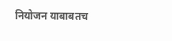नियोजन याबाबतच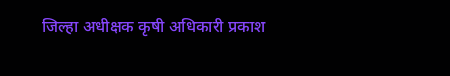जिल्हा अधीक्षक कृषी अधिकारी प्रकाश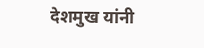देशमुख यांनी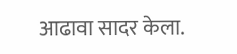आढावा सादर केला.